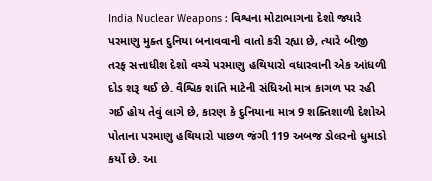India Nuclear Weapons : વિશ્વના મોટાભાગના દેશો જ્યારે પરમાણુ મુક્ત દુનિયા બનાવવાની વાતો કરી રહ્યા છે, ત્યારે બીજી તરફ સત્તાધીશ દેશો વચ્ચે પરમાણુ હથિયારો વધારવાની એક આંધળી દોડ શરૂ થઈ છે. વૈશ્વિક શાંતિ માટેની સંધિઓ માત્ર કાગળ પર રહી ગઈ હોય તેવું લાગે છે, કારણ કે દુનિયાના માત્ર 9 શક્તિશાળી દેશોએ પોતાના પરમાણુ હથિયારો પાછળ જંગી 119 અબજ ડોલરનો ધુમાડો કર્યો છે. આ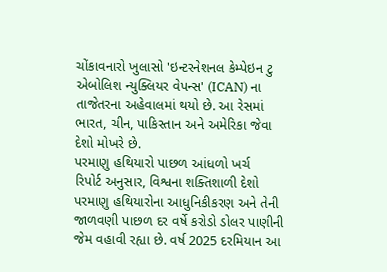ચોંકાવનારો ખુલાસો 'ઇન્ટરનેશનલ કેમ્પેઇન ટુ એબોલિશ ન્યુક્લિયર વેપન્સ' (ICAN) ના તાજેતરના અહેવાલમાં થયો છે. આ રેસમાં ભારત, ચીન, પાકિસ્તાન અને અમેરિકા જેવા દેશો મોખરે છે.
પરમાણુ હથિયારો પાછળ આંધળો ખર્ચ
રિપોર્ટ અનુસાર, વિશ્વના શક્તિશાળી દેશો પરમાણુ હથિયારોના આધુનિકીકરણ અને તેની જાળવણી પાછળ દર વર્ષે કરોડો ડોલર પાણીની જેમ વહાવી રહ્યા છે. વર્ષ 2025 દરમિયાન આ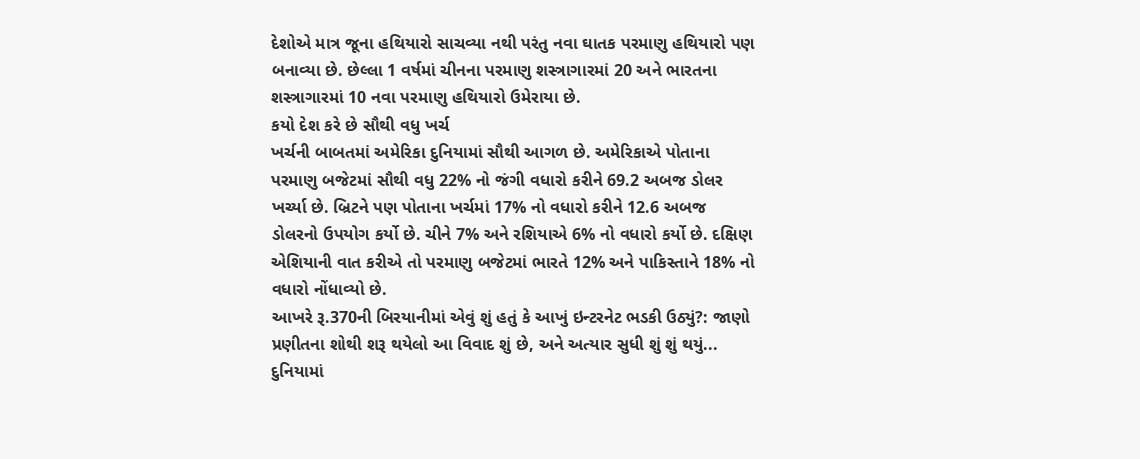દેશોએ માત્ર જૂના હથિયારો સાચવ્યા નથી પરંતુ નવા ઘાતક પરમાણુ હથિયારો પણ બનાવ્યા છે. છેલ્લા 1 વર્ષમાં ચીનના પરમાણુ શસ્ત્રાગારમાં 20 અને ભારતના શસ્ત્રાગારમાં 10 નવા પરમાણુ હથિયારો ઉમેરાયા છે.
કયો દેશ કરે છે સૌથી વધુ ખર્ચ
ખર્ચની બાબતમાં અમેરિકા દુનિયામાં સૌથી આગળ છે. અમેરિકાએ પોતાના પરમાણુ બજેટમાં સૌથી વધુ 22% નો જંગી વધારો કરીને 69.2 અબજ ડોલર ખર્ચ્યા છે. બ્રિટને પણ પોતાના ખર્ચમાં 17% નો વધારો કરીને 12.6 અબજ ડોલરનો ઉપયોગ કર્યો છે. ચીને 7% અને રશિયાએ 6% નો વધારો કર્યો છે. દક્ષિણ એશિયાની વાત કરીએ તો પરમાણુ બજેટમાં ભારતે 12% અને પાકિસ્તાને 18% નો વધારો નોંધાવ્યો છે.
આખરે રૂ.370ની બિરયાનીમાં એવું શું હતું કે આખું ઇન્ટરનેટ ભડકી ઉઠ્યું?: જાણો પ્રણીતના શોથી શરૂ થયેલો આ વિવાદ શું છે, અને અત્યાર સુધી શું શું થયું...
દુનિયામાં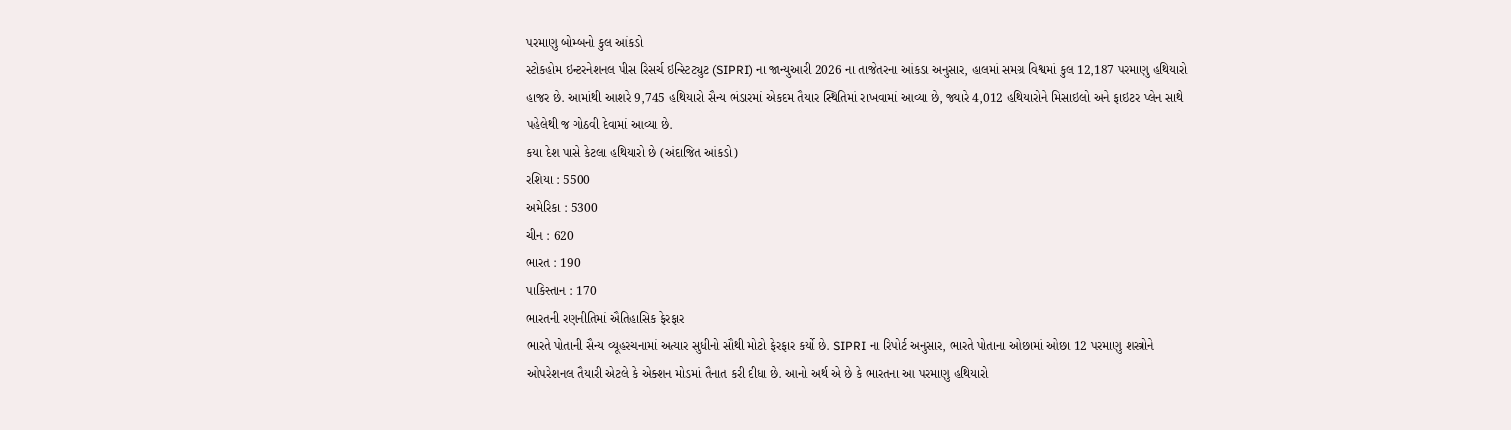પરમાણુ બોમ્બનો કુલ આંકડો
સ્ટોકહોમ ઇન્ટરનેશનલ પીસ રિસર્ચ ઇન્સ્ટિટ્યુટ (SIPRI) ના જાન્યુઆરી 2026 ના તાજેતરના આંકડા અનુસાર, હાલમાં સમગ્ર વિશ્વમાં કુલ 12,187 પરમાણુ હથિયારો હાજર છે. આમાંથી આશરે 9,745 હથિયારો સૈન્ય ભંડારમાં એકદમ તૈયાર સ્થિતિમાં રાખવામાં આવ્યા છે, જ્યારે 4,012 હથિયારોને મિસાઇલો અને ફાઇટર પ્લેન સાથે પહેલેથી જ ગોઠવી દેવામાં આવ્યા છે.
કયા દેશ પાસે કેટલા હથિયારો છે (અંદાજિત આંકડો)
રશિયા : 5500
અમેરિકા : 5300
ચીન : 620
ભારત : 190
પાકિસ્તાન : 170
ભારતની રણનીતિમાં ઐતિહાસિક ફેરફાર
ભારતે પોતાની સૈન્ય વ્યૂહરચનામાં અત્યાર સુધીનો સૌથી મોટો ફેરફાર કર્યો છે. SIPRI ના રિપોર્ટ અનુસાર, ભારતે પોતાના ઓછામાં ઓછા 12 પરમાણુ શસ્ત્રોને ઓપરેશનલ તૈયારી એટલે કે એક્શન મોડમાં તૈનાત કરી દીધા છે. આનો અર્થ એ છે કે ભારતના આ પરમાણુ હથિયારો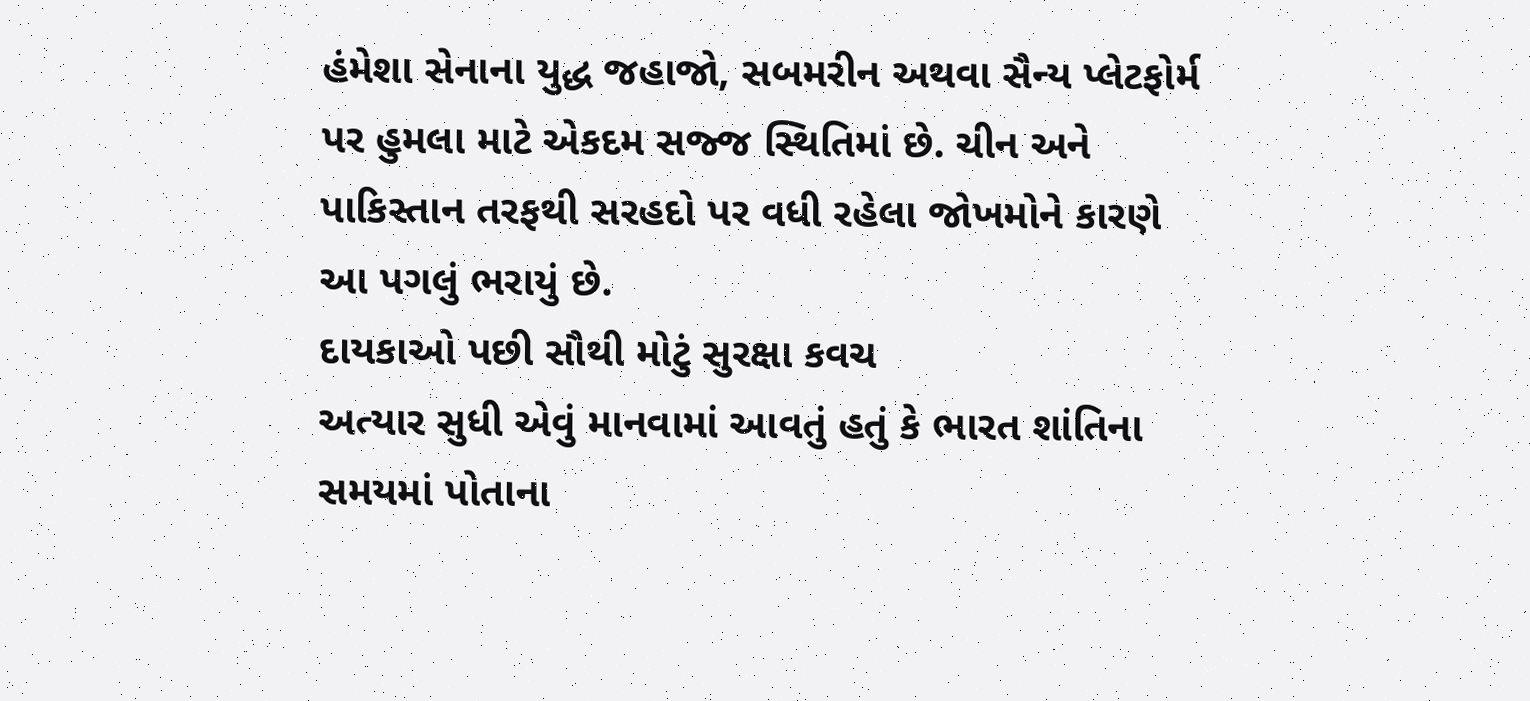હંમેશા સેનાના યુદ્ધ જહાજો, સબમરીન અથવા સૈન્ય પ્લેટફોર્મ પર હુમલા માટે એકદમ સજ્જ સ્થિતિમાં છે. ચીન અને પાકિસ્તાન તરફથી સરહદો પર વધી રહેલા જોખમોને કારણે આ પગલું ભરાયું છે.
દાયકાઓ પછી સૌથી મોટું સુરક્ષા કવચ
અત્યાર સુધી એવું માનવામાં આવતું હતું કે ભારત શાંતિના સમયમાં પોતાના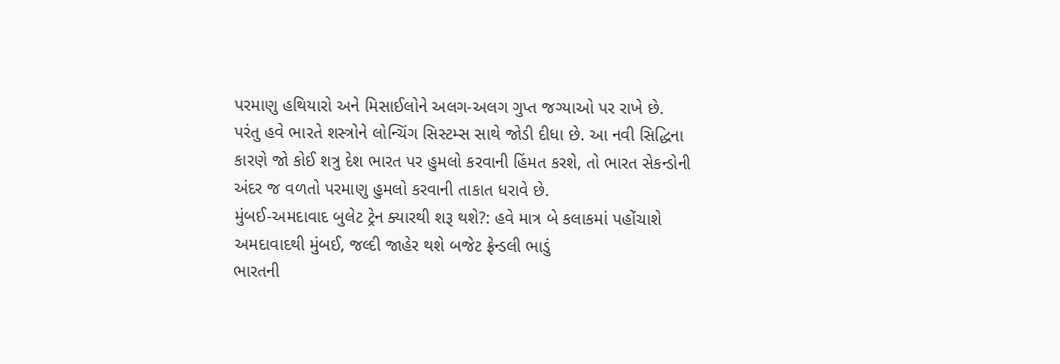પરમાણુ હથિયારો અને મિસાઈલોને અલગ-અલગ ગુપ્ત જગ્યાઓ પર રાખે છે. પરંતુ હવે ભારતે શસ્ત્રોને લોન્ચિંગ સિસ્ટમ્સ સાથે જોડી દીધા છે. આ નવી સિદ્ધિના કારણે જો કોઈ શત્રુ દેશ ભારત પર હુમલો કરવાની હિંમત કરશે, તો ભારત સેકન્ડોની અંદર જ વળતો પરમાણુ હુમલો કરવાની તાકાત ધરાવે છે.
મુંબઈ-અમદાવાદ બુલેટ ટ્રેન ક્યારથી શરૂ થશે?: હવે માત્ર બે કલાકમાં પહોંચાશે અમદાવાદથી મુંબઈ, જલ્દી જાહેર થશે બજેટ ફ્રેન્ડલી ભાડું
ભારતની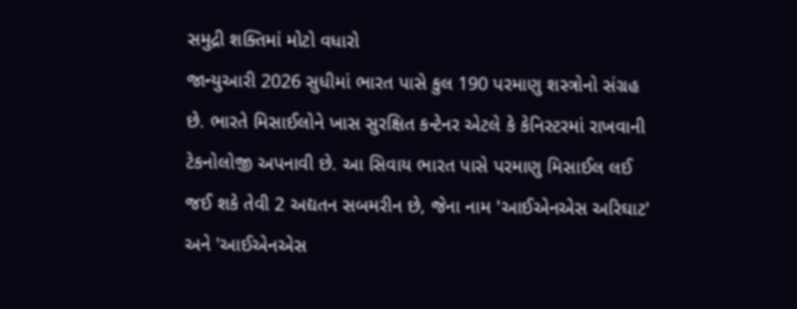સમુદ્રી શક્તિમાં મોટો વધારો
જાન્યુઆરી 2026 સુધીમાં ભારત પાસે કુલ 190 પરમાણુ શસ્ત્રોનો સંગ્રહ છે. ભારતે મિસાઈલોને ખાસ સુરક્ષિત કન્ટેનર એટલે કે કેનિસ્ટરમાં રાખવાની ટેકનોલોજી અપનાવી છે. આ સિવાય ભારત પાસે પરમાણુ મિસાઈલ લઈ જઈ શકે તેવી 2 અદ્યતન સબમરીન છે, જેના નામ 'આઈએનએસ અરિઘાટ' અને 'આઈએનએસ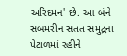અરિદમન' છે. આ બંને સબમરીન સતત સમુદ્રના પેટાળમાં રહીને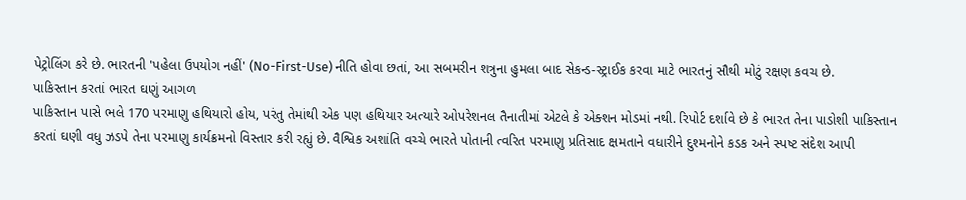પેટ્રોલિંગ કરે છે. ભારતની 'પહેલા ઉપયોગ નહીં' (No-First-Use) નીતિ હોવા છતાં, આ સબમરીન શત્રુના હુમલા બાદ સેકન્ડ-સ્ટ્રાઈક કરવા માટે ભારતનું સૌથી મોટું રક્ષણ કવચ છે.
પાકિસ્તાન કરતાં ભારત ઘણું આગળ
પાકિસ્તાન પાસે ભલે 170 પરમાણુ હથિયારો હોય, પરંતુ તેમાંથી એક પણ હથિયાર અત્યારે ઓપરેશનલ તૈનાતીમાં એટલે કે એક્શન મોડમાં નથી. રિપોર્ટ દર્શાવે છે કે ભારત તેના પાડોશી પાકિસ્તાન કરતાં ઘણી વધુ ઝડપે તેના પરમાણુ કાર્યક્રમનો વિસ્તાર કરી રહ્યું છે. વૈશ્વિક અશાંતિ વચ્ચે ભારતે પોતાની ત્વરિત પરમાણુ પ્રતિસાદ ક્ષમતાને વધારીને દુશ્મનોને કડક અને સ્પષ્ટ સંદેશ આપી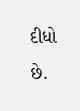દીધો છે.